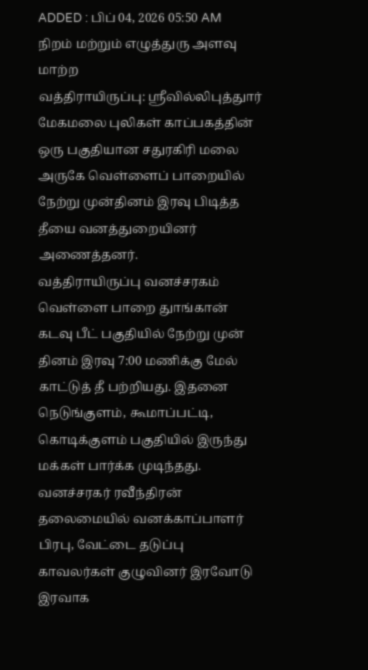ADDED : பிப் 04, 2026 05:50 AM
நிறம் மற்றும் எழுத்துரு அளவு மாற்ற
வத்திராயிருப்பு: ஸ்ரீவில்லிபுத்துார் மேகமலை புலிகள் காப்பகத்தின் ஒரு பகுதியான சதுரகிரி மலை அருகே வெள்ளைப் பாறையில் நேற்று முன்தினம் இரவு பிடித்த தீயை வனத்துறையினர் அணைத்தனர்.
வத்திராயிருப்பு வனச்சரகம் வெள்ளை பாறை துாங்கான் கடவு பீட் பகுதியில் நேற்று முன் தினம் இரவு 7:00 மணிக்கு மேல் காட்டுத் தீ பற்றியது. இதனை நெடுங்குளம், கூமாப்பட்டி, கொடிக்குளம் பகுதியில் இருந்து மக்கள் பார்க்க முடிந்தது.
வனச்சரகர் ரவீந்திரன் தலைமையில் வனக்காப்பாளர் பிரபு, வேட்டை தடுப்பு காவலர்கள் குழுவினர் இரவோடு இரவாக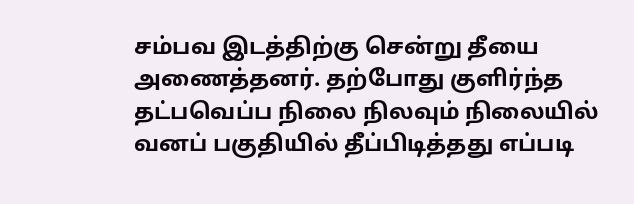சம்பவ இடத்திற்கு சென்று தீயை அணைத்தனர். தற்போது குளிர்ந்த தட்பவெப்ப நிலை நிலவும் நிலையில் வனப் பகுதியில் தீப்பிடித்தது எப்படி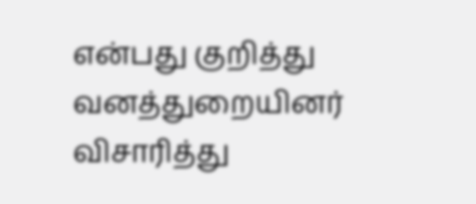என்பது குறித்து வனத்துறையினர் விசாரித்து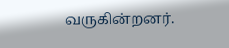வருகின்றனர்.